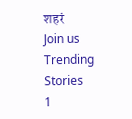शहरं
Join us
Trending Stories
1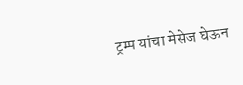ट्रम्प यांचा मेसेज घेऊन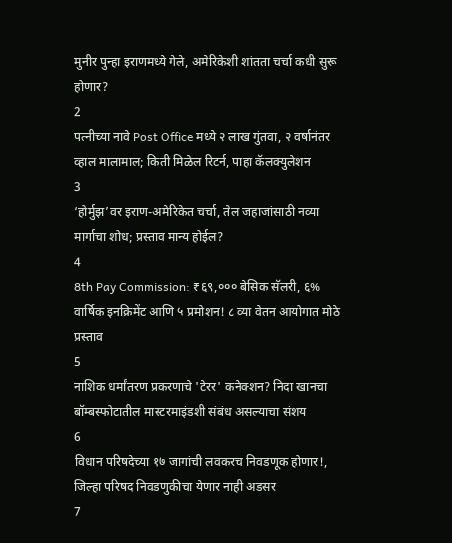मुनीर पुन्हा इराणमध्ये गेले, अमेरिकेशी शांतता चर्चा कधी सुरू होणार?
2
पत्नीच्या नावे Post Office मध्ये २ लाख गुंतवा, २ वर्षानंतर व्हाल मालामाल; किती मिळेल रिटर्न, पाहा कॅलक्युलेशन
3
‘होर्मुझ’वर इराण-अमेरिकेत चर्चा, तेल जहाजांसाठी नव्या मार्गाचा शोध; प्रस्ताव मान्य होईल?
4
8th Pay Commission: ₹६९,००० बेसिक सॅलरी, ६% वार्षिक इनक्रिमेंट आणि ५ प्रमोशन! ८ व्या वेतन आयोगात मोठे प्रस्ताव
5
नाशिक धर्मांतरण प्रकरणाचे 'टेरर' कनेक्शन? निदा खानचा बॉम्बस्फोटातील मास्टरमाइंडशी संबंध असल्याचा संशय
6
विधान परिषदेच्या १७ जागांची लवकरच निवडणूक होणार!, जिल्हा परिषद निवडणुकीचा येणार नाही अडसर
7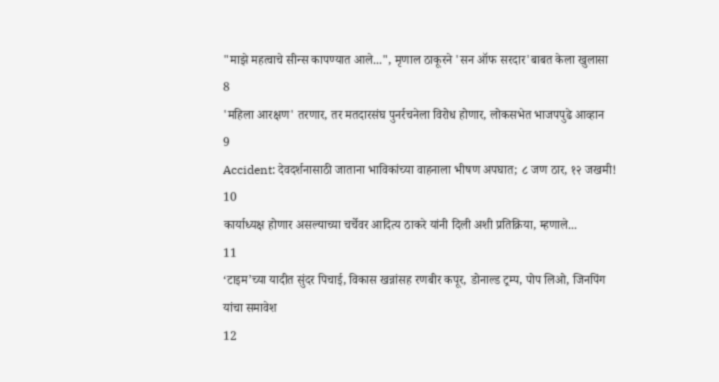"माझे महत्वाचे सीन्स कापण्यात आले...", मृणाल ठाकूरने 'सन ऑफ सरदार'बाबत केला खुलासा
8
'महिला आरक्षण' तरणार, तर मतदारसंघ पुनर्रचनेला विरोध होणार, लोकसभेत भाजपपुढे आव्हान
9
Accident: देवदर्शनासाठी जाताना भाविकांच्या वाहनाला भीषण अपघात; ८ जण ठार, १२ जखमी!
10
कार्याध्यक्ष होणार असल्याच्या चर्चेवर आदित्य ठाकरे यांनी दिली अशी प्रतिक्रिया, म्हणाले...
11
‘टाइम’च्या यादीत सुंदर पिचाई, विकास खन्नांसह रणबीर कपूर, डोनाल्ड ट्रम्प, पोप लिओ, जिनपिंग यांचा समावेश
12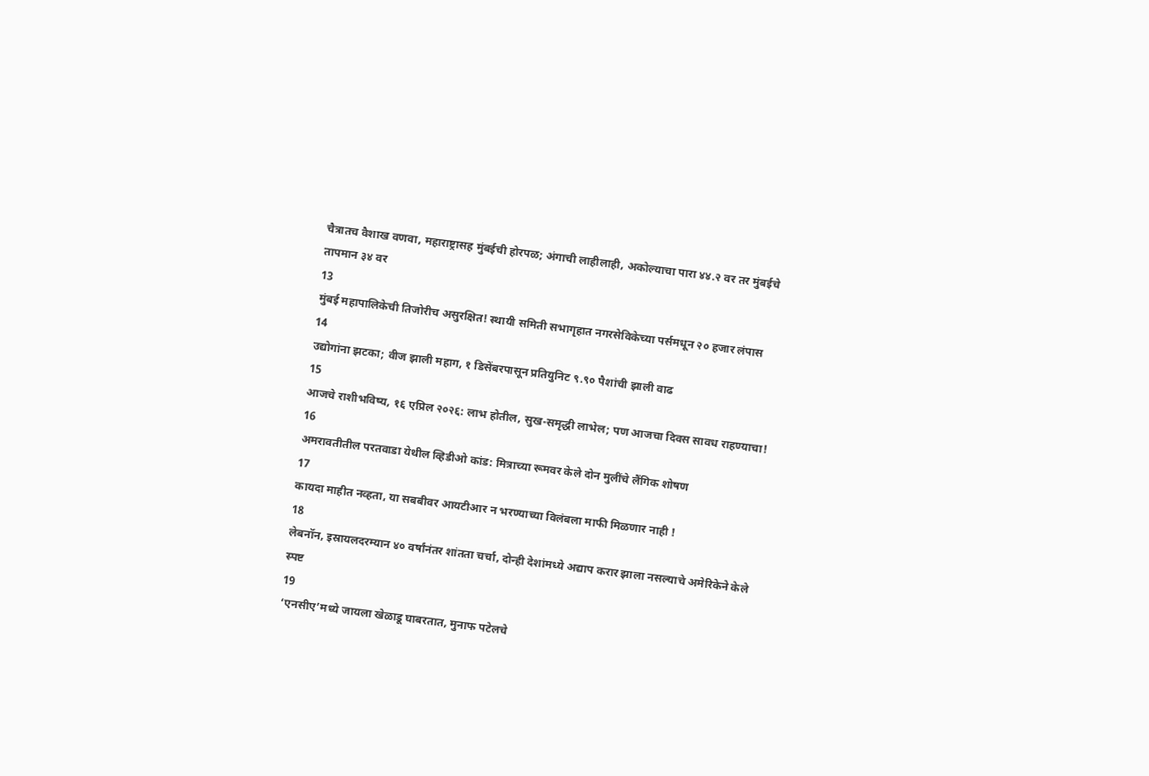चैत्रातच वैशाख वणवा, महाराष्ट्रासह मुंबईची होरपळ; अंगाची लाहीलाही, अकोल्याचा पारा ४४.२ वर तर मुंबईचे तापमान ३४ वर
13
मुंबई महापालिकेची तिजोरीच असुरक्षित! स्थायी समिती सभागृहात नगरसेविकेच्या पर्समधून २० हजार लंपास
14
उद्योगांना झटका; वीज झाली महाग, १ डिसेंबरपासून प्रतियुनिट ९.९० पैशांची झाली वाढ
15
आजचे राशीभविष्य, १६ एप्रिल २०२६: लाभ होतील, सुख-समृद्धी लाभेल; पण आजचा दिवस सावध राहण्याचा!
16
अमरावतीतील परतवाडा येथील व्हिडीओ कांड: मित्राच्या रूमवर केले दोन मुलींचे लैंगिक शोषण
17
कायदा माहीत नव्हता, या सबबीवर आयटीआर न भरण्याच्या विलंबला माफी मिळणार नाही !
18
लेबनॉन, इस्रायलदरम्यान ४० वर्षांनंतर शांतता चर्चा, दोन्ही देशांमध्ये अद्याप करार झाला नसल्याचे अमेरिकेने केले स्पष्ट
19
‘एनसीए’मध्ये जायला खेळाडू घाबरतात, मुनाफ पटेलचे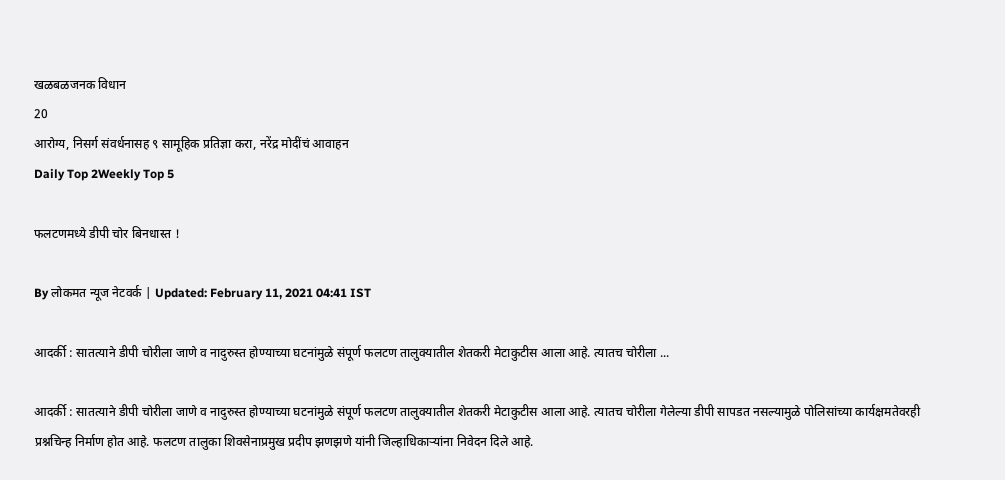खळबळजनक विधान
20
आरोग्य, निसर्ग संवर्धनासह ९ सामूहिक प्रतिज्ञा करा, नरेंद्र मोदींचं आवाहन
Daily Top 2Weekly Top 5

फलटणमध्ये डीपी चोर बिनधास्त !

By लोकमत न्यूज नेटवर्क | Updated: February 11, 2021 04:41 IST

आदर्की : सातत्याने डीपी चोरीला जाणे व नादुरुस्त होण्याच्या घटनांमुळे संपूर्ण फलटण तालुक्यातील शेतकरी मेटाकुटीस आला आहे. त्यातच चोरीला ...

आदर्की : सातत्याने डीपी चोरीला जाणे व नादुरुस्त होण्याच्या घटनांमुळे संपूर्ण फलटण तालुक्यातील शेतकरी मेटाकुटीस आला आहे. त्यातच चोरीला गेलेल्या डीपी सापडत नसल्यामुळे पोलिसांच्या कार्यक्षमतेवरही प्रश्नचिन्ह निर्माण होत आहे. फलटण तालुका शिवसेनाप्रमुख प्रदीप झणझणे यांनी जिल्हाधिकाऱ्यांना निवेदन दिले आहे.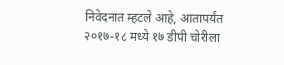निवेदनात म्हटले आहे, आतापर्यंत २०१७-१८ मध्ये १७ डीपी चोरीला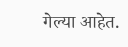गेल्या आहेत.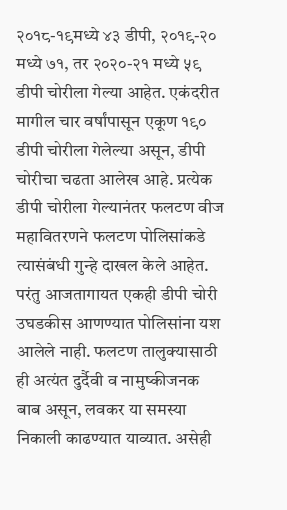२०१८-१९मध्ये ४३ डीपी, २०१९-२० मध्ये ७१, तर २०२०-२१ मध्ये ५९ डीपी चोरीला गेल्या आहेत. एकंदरीत मागील चार वर्षांपासून एकूण १९० डीपी चोरीला गेलेल्या असून, डीपी चोरीचा चढता आलेख आहे. प्रत्येक डीपी चोरीला गेल्यानंतर फलटण वीज महावितरणने फलटण पोलिसांकडे त्यासंबंधी गुन्हे दाखल केले आहेत. परंतु आजतागायत एकही डीपी चोरी उघडकीस आणण्यात पोलिसांना यश आलेले नाही. फलटण तालुक्यासाठी ही अत्यंत दुर्दैवी व नामुष्कीजनक बाब असून, लवकर या समस्या निकाली काढण्यात याव्यात. असेही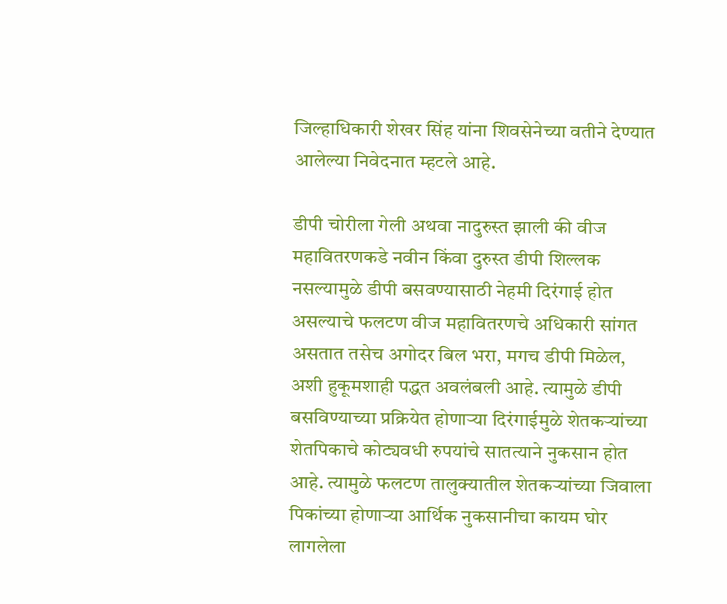जिल्हाधिकारी शेखर सिंह यांना शिवसेनेच्या वतीने देण्यात आलेल्या निवेदनात म्हटले आहे.

डीपी चोरीला गेली अथवा नादुरुस्त झाली की वीज महावितरणकडे नवीन किंवा दुरुस्त डीपी शिल्लक नसल्यामुळे डीपी बसवण्यासाठी नेहमी दिरंगाई होत असल्याचे फलटण वीज महावितरणचे अधिकारी सांगत असतात तसेच अगोदर बिल भरा, मगच डीपी मिळेल, अशी हुकूमशाही पद्धत अवलंबली आहे. त्यामुळे डीपी बसविण्याच्या प्रक्रियेत होणाऱ्या दिरंगाईमुळे शेतकऱ्यांच्या शेतपिकाचे कोट्यवधी रुपयांचे सातत्याने नुकसान होत आहे. त्यामुळे फलटण तालुक्यातील शेतकऱ्यांच्या जिवाला पिकांच्या होणाऱ्या आर्थिक नुकसानीचा कायम घोर लागलेला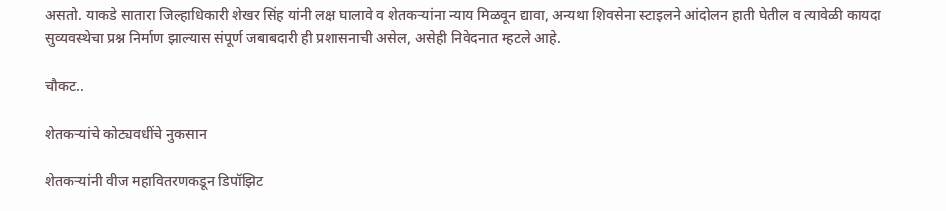असतो. याकडे सातारा जिल्हाधिकारी शेखर सिंह यांनी लक्ष घालावे व शेतकऱ्यांना न्याय मिळवून द्यावा, अन्यथा शिवसेना स्टाइलने आंदोलन हाती घेतील व त्यावेळी कायदा सुव्यवस्थेचा प्रश्न निर्माण झाल्यास संपूर्ण जबाबदारी ही प्रशासनाची असेल, असेही निवेदनात म्हटले आहे.

चौकट..

शेतकऱ्यांचे कोट्यवधींचे नुकसान

शेतकऱ्यांनी वीज महावितरणकडून डिपॉझिट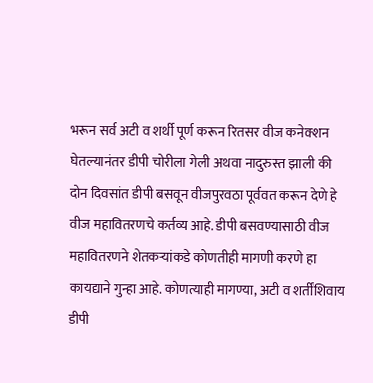भरून सर्व अटी व शर्थी पूर्ण करून रितसर वीज कनेक्शन घेतल्यानंतर डीपी चोरीला गेली अथवा नादुरुस्त झाली की दोन दिवसांत डीपी बसवून वीजपुरवठा पूर्ववत करून देणे हे वीज महावितरणचे कर्तव्य आहे. डीपी बसवण्यासाठी वीज महावितरणने शेतकऱ्यांकडे कोणतीही मागणी करणे हा कायद्याने गुन्हा आहे. कोणत्याही मागण्या, अटी व शर्तींशिवाय डीपी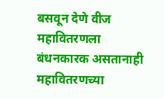बसवून देणे वीज महावितरणला बंधनकारक असतानाही महावितरणच्या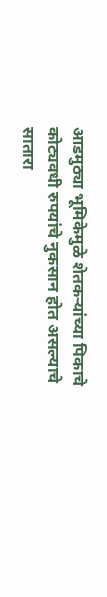आडमुठ्या भूमिकेमुळे शेतकऱ्यांच्या पिकाचे कोट्यवधी रुपयांचे नुकसान होत असल्याचे सातारा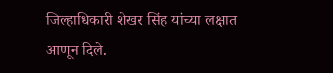जिल्हाधिकारी शेखर सिंह यांच्या लक्षात आणून दिले.